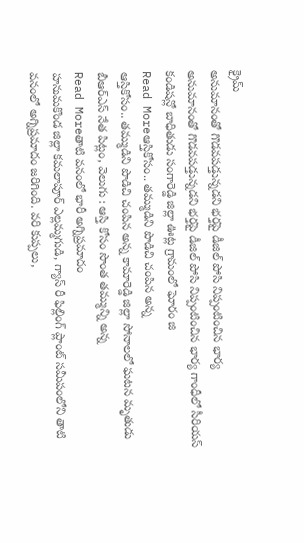క్రైమ్
అనుమానంతో గొడవపడ్తున్నడని భర్తపై డీజిల్ పోసి నిప్పంటించిన భార్య
అనుమానంతో గొడవపడ్తున్నడని భర్తపై డీజిల్ పోసి నిప్పంటించిన భార్య గాంధీలో సీరియస్ కండిషన్లో బాధితుడు సంగారెడ్డి జిల్లా ఊట్ల గ్రామంలో ఘోరం జి
Read Moreఆస్తికోసం.. తమ్ముడిని పొడిచి చంపిన అన్న
ఆస్తికోసం.. తమ్ముడిని పొడిచి చంపిన అన్న కామారెడ్డి జిల్లా సోనాలలో ఘటన మృతుడు బీఆర్ఎస్ నేత పిట్లం, వెలుగు : ఆస్తి కోసం సొంత తమ్మున్ని అన్న
Read Moreతాటి వనంలో భారీ అగ్నిప్రమాదం
హనుమకొండ జిల్లా కమలాపూర్ ఎల్లమ్మగుడి, గ్యాస్ రీ ఫిల్లింగ్ ప్లాంట్ సమీపంలోని తాటి వనంలో అగ్నిప్రమాదం జరిగింది. వరి కుప్పలు,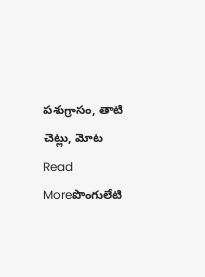పశుగ్రాసం, తాటి చెట్లు, మోట
Read Moreపొంగులేటి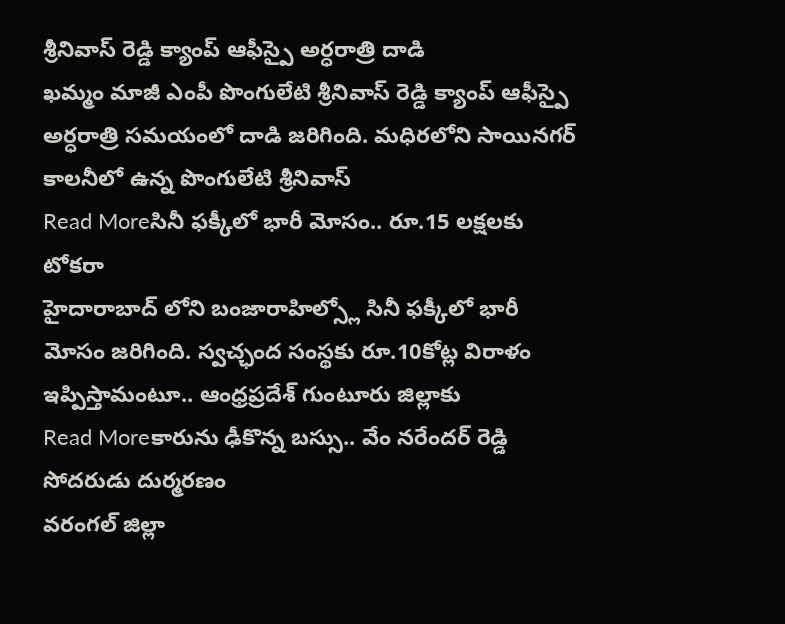శ్రీనివాస్ రెడ్డి క్యాంప్ ఆఫీస్పై అర్ధరాత్రి దాడి
ఖమ్మం మాజీ ఎంపీ పొంగులేటి శ్రీనివాస్ రెడ్డి క్యాంప్ ఆఫీస్పై అర్ధరాత్రి సమయంలో దాడి జరిగింది. మధిరలోని సాయినగర్ కాలనీలో ఉన్న పొంగులేటి శ్రీనివాస్
Read Moreసినీ ఫక్కీలో భారీ మోసం.. రూ.15 లక్షలకు టోకరా
హైదారాబాద్ లోని బంజారాహిల్స్లో సినీ ఫక్కీలో భారీ మోసం జరిగింది. స్వచ్ఛంద సంస్థకు రూ.10కోట్ల విరాళం ఇప్పిస్తామంటూ.. ఆంధ్రప్రదేశ్ గుంటూరు జిల్లాకు
Read Moreకారును ఢీకొన్న బస్సు.. వేం నరేందర్ రెడ్డి సోదరుడు దుర్మరణం
వరంగల్ జిల్లా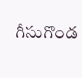గీసుగొండ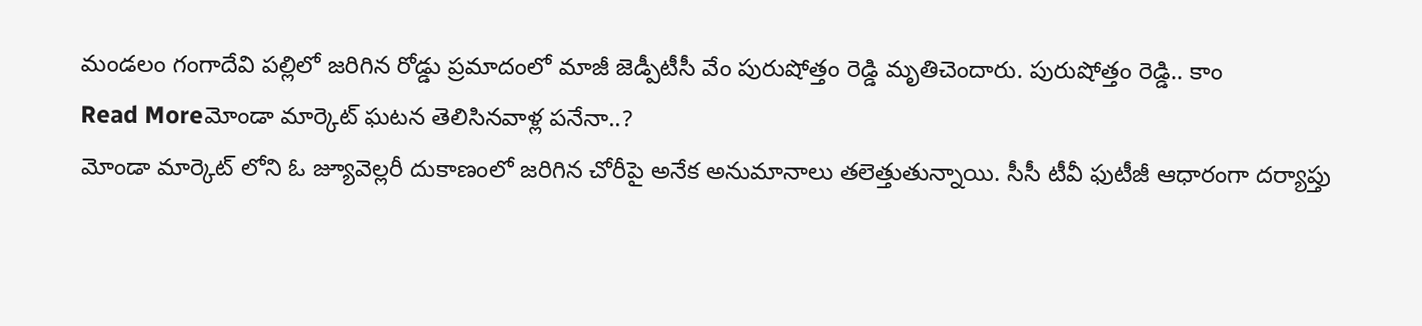మండలం గంగాదేవి పల్లిలో జరిగిన రోడ్డు ప్రమాదంలో మాజీ జెడ్పీటీసీ వేం పురుషోత్తం రెడ్డి మృతిచెందారు. పురుషోత్తం రెడ్డి.. కాం
Read Moreమోండా మార్కెట్ ఘటన తెలిసినవాళ్ల పనేనా..?
మోండా మార్కెట్ లోని ఓ జ్యూవెల్లరీ దుకాణంలో జరిగిన చోరీపై అనేక అనుమానాలు తలెత్తుతున్నాయి. సీసీ టీవీ ఫుటీజీ ఆధారంగా దర్యాప్తు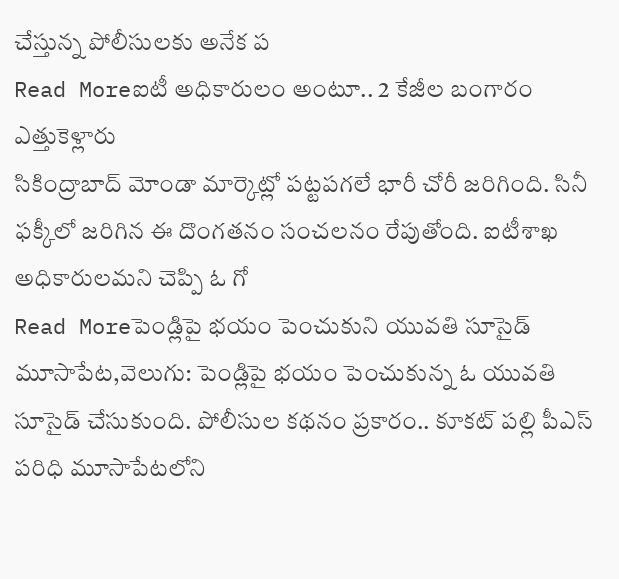చేస్తున్న పోలీసులకు అనేక ప
Read Moreఐటీ అధికారులం అంటూ.. 2 కేజీల బంగారం ఎత్తుకెళ్లారు
సికింద్రాబాద్ మోండా మార్కెట్లో పట్టపగలే భారీ చోరీ జరిగింది. సినీ ఫక్కీలో జరిగిన ఈ దొంగతనం సంచలనం రేపుతోంది. ఐటీశాఖ అధికారులమని చెప్పి ఓ గో
Read Moreపెండ్లిపై భయం పెంచుకుని యువతి సూసైడ్
మూసాపేట,వెలుగు: పెండ్లిపై భయం పెంచుకున్న ఓ యువతి సూసైడ్ చేసుకుంది. పోలీసుల కథనం ప్రకారం.. కూకట్ పల్లి పీఎస్ పరిధి మూసాపేటలోని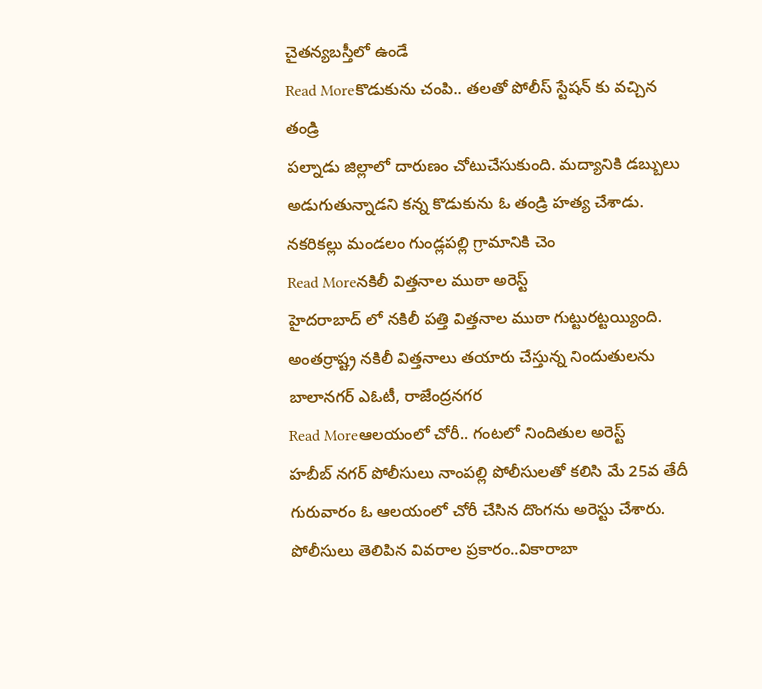చైతన్యబస్తీలో ఉండే
Read Moreకొడుకును చంపి.. తలతో పోలీస్ స్టేషన్ కు వచ్చిన తండ్రి
పల్నాడు జిల్లాలో దారుణం చోటుచేసుకుంది. మద్యానికి డబ్బులు అడుగుతున్నాడని కన్న కొడుకును ఓ తండ్రి హత్య చేశాడు. నకరికల్లు మండలం గుండ్లపల్లి గ్రామానికి చెం
Read Moreనకిలీ విత్తనాల ముఠా అరెస్ట్
హైదరాబాద్ లో నకిలీ పత్తి విత్తనాల ముఠా గుట్టురట్టయ్యింది. అంతర్రాష్ట్ర నకిలీ విత్తనాలు తయారు చేస్తున్న నిందుతులను బాలానగర్ ఎఓటీ, రాజేంద్రనగర
Read Moreఆలయంలో చోరీ.. గంటలో నిందితుల అరెస్ట్
హబీబ్ నగర్ పోలీసులు నాంపల్లి పోలీసులతో కలిసి మే 25వ తేదీ గురువారం ఓ ఆలయంలో చోరీ చేసిన దొంగను అరెస్టు చేశారు. పోలీసులు తెలిపిన వివరాల ప్రకారం..వికారాబా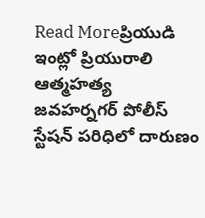Read Moreప్రియుడి ఇంట్లో ప్రియురాలి ఆత్మహత్య
జవహర్నగర్ పోలీస్ స్టేషన్ పరిధిలో దారుణం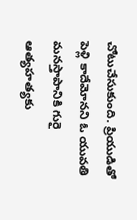చోటుచేసుకుంది. ప్రియుడితో పెళ్లి కాదేమోనని ఓ యువతి మనస్తాపానికి గురై ఆత్యహత్యకు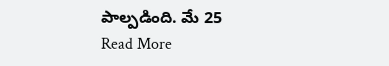పాల్పడింది. మే 25
Read More